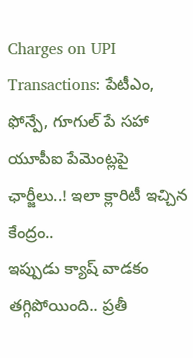Charges on UPI Transactions: పేటీఎం, ఫోన్పే, గూగుల్ పే సహా యూపీఐ పేమెంట్లపై ఛార్జీలు..! ఇలా క్లారిటీ ఇచ్చిన కేంద్రం..
ఇప్పుడు క్యాష్ వాడకం తగ్గిపోయింది.. ప్రతీ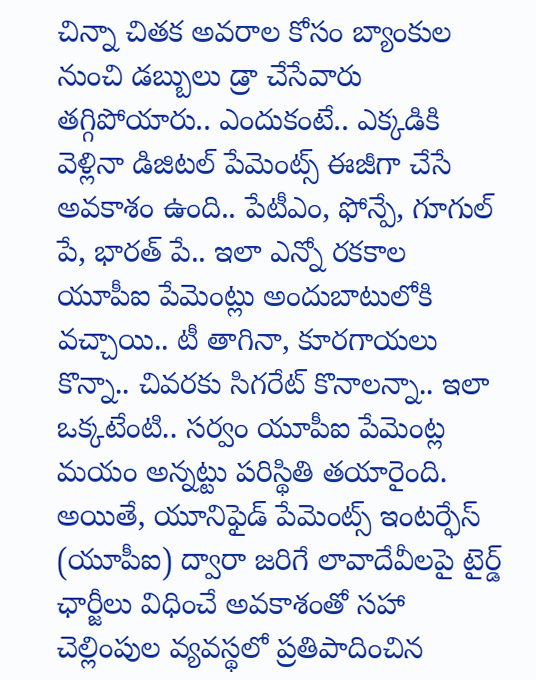చిన్నా చితక అవరాల కోసం బ్యాంకుల నుంచి డబ్బులు డ్రా చేసేవారు తగ్గిపోయారు.. ఎందుకంటే.. ఎక్కడికి వెళ్లినా డిజిటల్ పేమెంట్స్ ఈజీగా చేసే అవకాశం ఉంది.. పేటీఎం, ఫోన్పే, గూగుల్ పే, భారత్ పే.. ఇలా ఎన్నో రకకాల యూపీఐ పేమెంట్లు అందుబాటులోకి వచ్చాయి.. టీ తాగినా, కూరగాయలు కొన్నా.. చివరకు సిగరేట్ కొనాలన్నా.. ఇలా ఒక్కటేంటి.. సర్వం యూపీఐ పేమెంట్ల మయం అన్నట్టు పరిస్థితి తయారైంది. అయితే, యూనిఫైడ్ పేమెంట్స్ ఇంటర్ఫేస్ (యూపీఐ) ద్వారా జరిగే లావాదేవీలపై టైర్డ్ ఛార్జీలు విధించే అవకాశంతో సహా చెల్లింపుల వ్యవస్థలో ప్రతిపాదించిన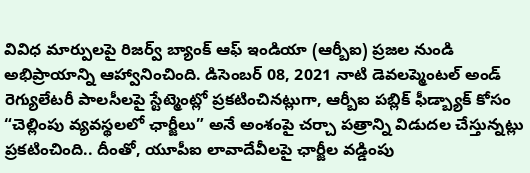వివిధ మార్పులపై రిజర్వ్ బ్యాంక్ ఆఫ్ ఇండియా (ఆర్బీఐ) ప్రజల నుండి అభిప్రాయాన్ని ఆహ్వానించింది. డిసెంబర్ 08, 2021 నాటి డెవలప్మెంటల్ అండ్ రెగ్యులేటరీ పాలసీలపై స్టేట్మెంట్లో ప్రకటించినట్లుగా, ఆర్బీఐ పబ్లిక్ ఫీడ్బ్యాక్ కోసం “చెల్లింపు వ్యవస్థలలో ఛార్జీలు” అనే అంశంపై చర్చా పత్రాన్ని విడుదల చేస్తున్నట్లు ప్రకటించింది.. దీంతో, యూపీఐ లావాదేవీలపై ఛార్జీల వడ్డింపు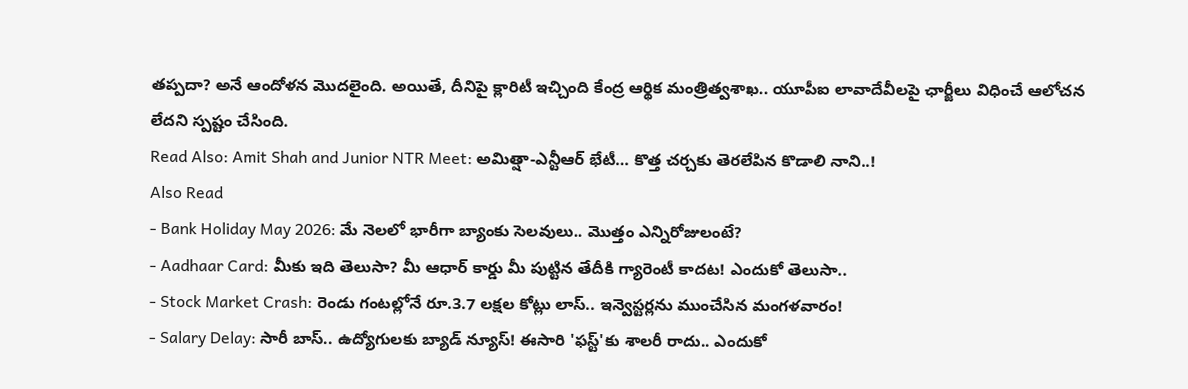తప్పదా? అనే ఆందోళన మొదలైంది. అయితే, దీనిపై క్లారిటీ ఇచ్చింది కేంద్ర ఆర్థిక మంత్రిత్వశాఖ.. యూపీఐ లావాదేవీలపై ఛార్జీలు విధించే ఆలోచన లేదని స్పష్టం చేసింది.
Read Also: Amit Shah and Junior NTR Meet: అమిత్షా-ఎన్టీఆర్ భేటీ… కొత్త చర్చకు తెరలేపిన కొడాలి నాని..!
Also Read
- Bank Holiday May 2026: మే నెలలో భారీగా బ్యాంకు సెలవులు.. మొత్తం ఎన్నిరోజులంటే?
- Aadhaar Card: మీకు ఇది తెలుసా? మీ ఆధార్ కార్డు మీ పుట్టిన తేదీకి గ్యారెంటీ కాదట! ఎందుకో తెలుసా..
- Stock Market Crash: రెండు గంటల్లోనే రూ.3.7 లక్షల కోట్లు లాస్.. ఇన్వెస్టర్లను ముంచేసిన మంగళవారం!
- Salary Delay: సారీ బాస్.. ఉద్యోగులకు బ్యాడ్ న్యూస్! ఈసారి 'ఫస్ట్'కు శాలరీ రాదు.. ఎందుకో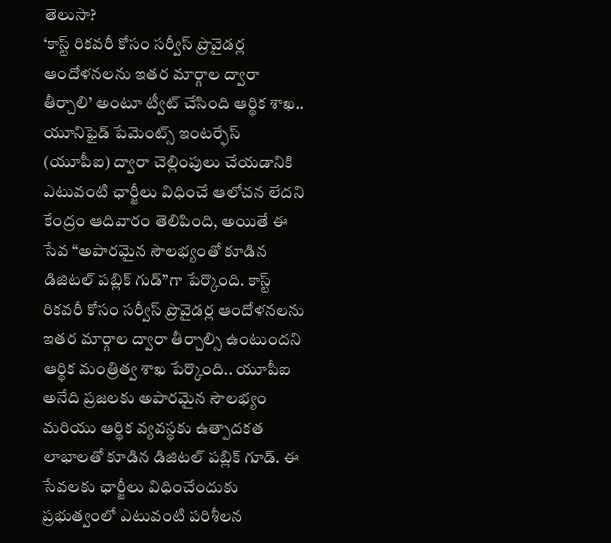తెలుసా?
‘కాస్ట్ రికవరీ కోసం సర్వీస్ ప్రొవైడర్ల ఆందోళనలను ఇతర మార్గాల ద్వారా తీర్చాలి’ అంటూ ట్వీట్ చేసింది ఆర్థిక శాఖ.. యూనిఫైడ్ పేమెంట్స్ ఇంటర్ఫేస్ (యూపీఐ) ద్వారా చెల్లింపులు చేయడానికి ఎటువంటి ఛార్జీలు విధించే ఆలోచన లేదని కేంద్రం ఆదివారం తెలిపింది, అయితే ఈ సేవ “అపారమైన సౌలభ్యంతో కూడిన డిజిటల్ పబ్లిక్ గుడ్”గా పేర్కొంది. కాస్ట్ రికవరీ కోసం సర్వీస్ ప్రొవైడర్ల ఆందోళనలను ఇతర మార్గాల ద్వారా తీర్చాల్సి ఉంటుందని ఆర్థిక మంత్రిత్వ శాఖ పేర్కొంది.. యూపీఐ అనేది ప్రజలకు అపారమైన సౌలభ్యం మరియు ఆర్థిక వ్యవస్థకు ఉత్పాదకత లాభాలతో కూడిన డిజిటల్ పబ్లిక్ గూడ్. ఈ సేవలకు ఛార్జీలు విధించేందుకు ప్రభుత్వంలో ఎటువంటి పరిశీలన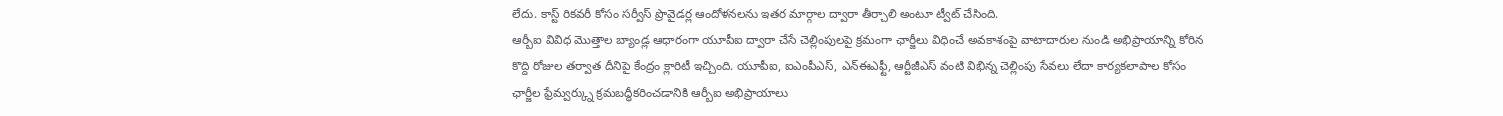లేదు. కాస్ట్ రికవరీ కోసం సర్వీస్ ప్రొవైడర్ల ఆందోళనలను ఇతర మార్గాల ద్వారా తీర్చాలి అంటూ ట్వీట్ చేసింది.
ఆర్బీఐ వివిధ మొత్తాల బ్యాండ్ల ఆధారంగా యూపీఐ ద్వారా చేసే చెల్లింపులపై క్రమంగా ఛార్జీలు విధించే అవకాశంపై వాటాదారుల నుండి అభిప్రాయాన్ని కోరిన కొద్ది రోజుల తర్వాత దీనిపై కేంద్రం క్లారిటీ ఇచ్చింది. యూపీఐ, ఐఎంపీఎస్, ఎన్ఈఎఫ్టీ, ఆర్టీజీఎస్ వంటి విభిన్న చెల్లింపు సేవలు లేదా కార్యకలాపాల కోసం ఛార్జీల ఫ్రేమ్వర్క్ను క్రమబద్ధీకరించడానికి ఆర్బీఐ అభిప్రాయాలు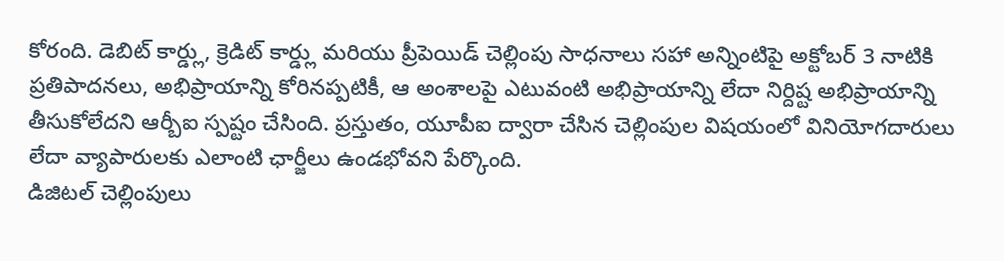కోరంది. డెబిట్ కార్డ్లు, క్రెడిట్ కార్డ్లు మరియు ప్రీపెయిడ్ చెల్లింపు సాధనాలు సహా అన్నింటిపై అక్టోబర్ 3 నాటికి ప్రతిపాదనలు, అభిప్రాయాన్ని కోరినప్పటికీ, ఆ అంశాలపై ఎటువంటి అభిప్రాయాన్ని లేదా నిర్దిష్ట అభిప్రాయాన్ని తీసుకోలేదని ఆర్బీఐ స్పష్టం చేసింది. ప్రస్తుతం, యూపీఐ ద్వారా చేసిన చెల్లింపుల విషయంలో వినియోగదారులు లేదా వ్యాపారులకు ఎలాంటి ఛార్జీలు ఉండభోవని పేర్కొంది.
డిజిటల్ చెల్లింపులు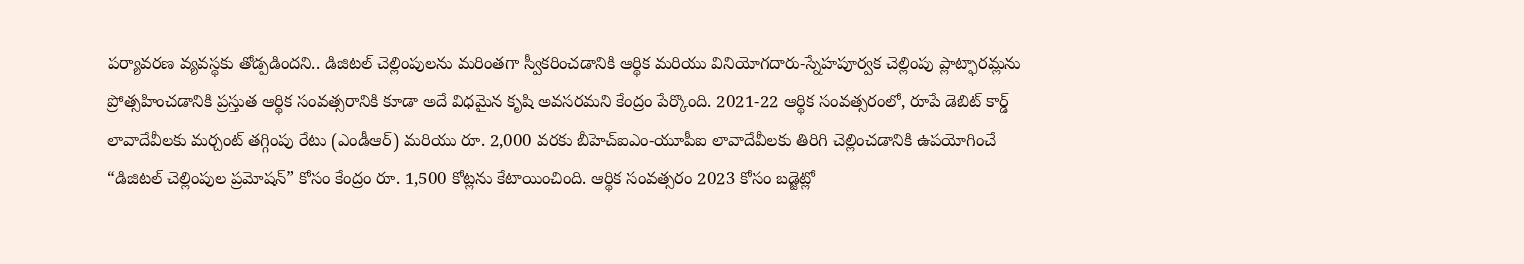పర్యావరణ వ్యవస్థకు తోడ్పడిందని.. డిజిటల్ చెల్లింపులను మరింతగా స్వీకరించడానికి ఆర్థిక మరియు వినియోగదారు-స్నేహపూర్వక చెల్లింపు ప్లాట్ఫారమ్లను ప్రోత్సహించడానికి ప్రస్తుత ఆర్థిక సంవత్సరానికి కూడా అదే విధమైన కృషి అవసరమని కేంద్రం పేర్కొంది. 2021-22 ఆర్థిక సంవత్సరంలో, రూపే డెబిట్ కార్డ్ లావాదేవీలకు మర్చంట్ తగ్గింపు రేటు (ఎండీఆర్) మరియు రూ. 2,000 వరకు బీహెచ్ఐఎం-యూపీఐ లావాదేవీలకు తిరిగి చెల్లించడానికి ఉపయోగించే “డిజిటల్ చెల్లింపుల ప్రమోషన్” కోసం కేంద్రం రూ. 1,500 కోట్లను కేటాయించింది. ఆర్థిక సంవత్సరం 2023 కోసం బడ్జెట్లో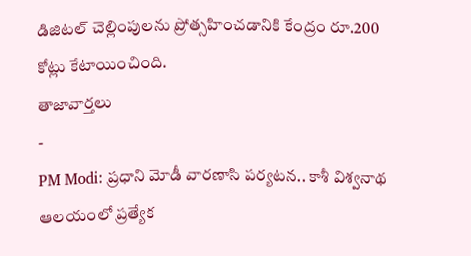డిజిటల్ చెల్లింపులను ప్రోత్సహించడానికి కేంద్రం రూ.200 కోట్లు కేటాయించింది.
తాజావార్తలు
-
PM Modi: ప్రధాని మోడీ వారణాసి పర్యటన.. కాశీ విశ్వనాథ ఆలయంలో ప్రత్యేక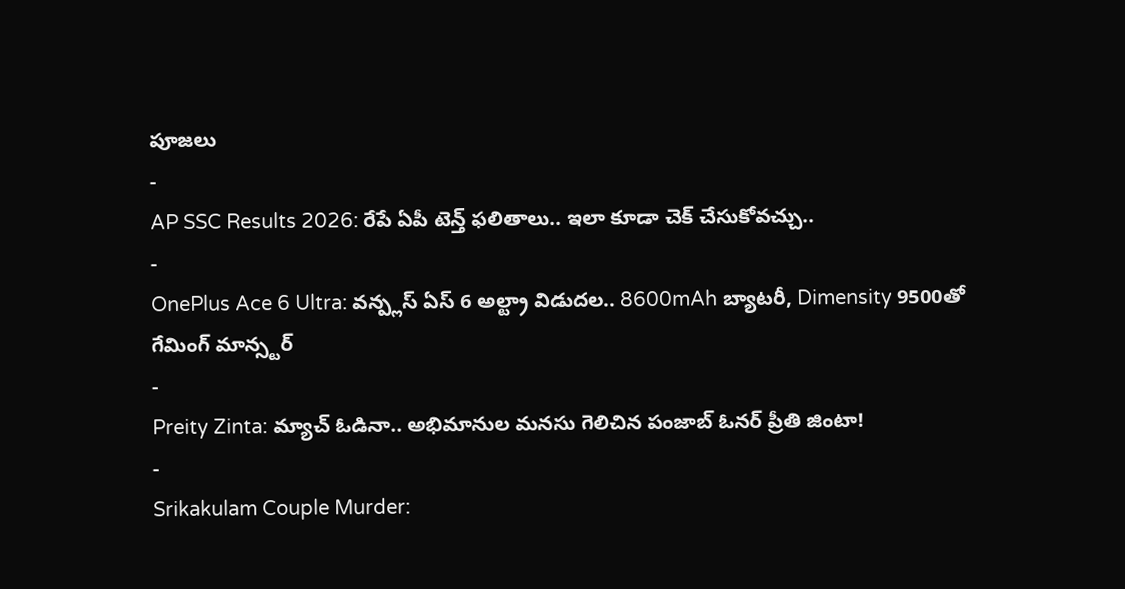పూజలు
-
AP SSC Results 2026: రేపే ఏపీ టెన్త్ ఫలితాలు.. ఇలా కూడా చెక్ చేసుకోవచ్చు..
-
OnePlus Ace 6 Ultra: వన్ప్లస్ ఏస్ 6 అల్ట్రా విడుదల.. 8600mAh బ్యాటరీ, Dimensity 9500తో గేమింగ్ మాన్స్టర్
-
Preity Zinta: మ్యాచ్ ఓడినా.. అభిమానుల మనసు గెలిచిన పంజాబ్ ఓనర్ ప్రీతి జింటా!
-
Srikakulam Couple Murder: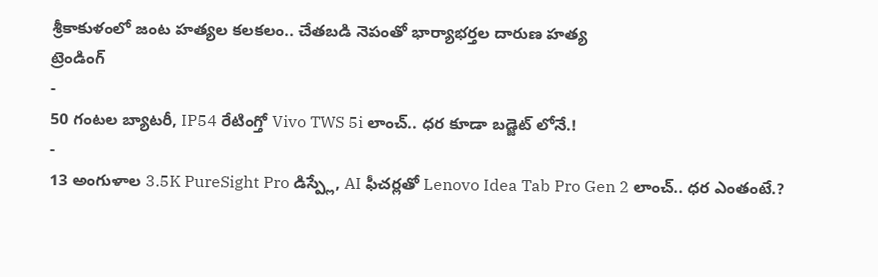శ్రీకాకుళంలో జంట హత్యల కలకలం.. చేతబడి నెపంతో భార్యాభర్తల దారుణ హత్య
ట్రెండింగ్
-
50 గంటల బ్యాటరీ, IP54 రేటింగ్తో Vivo TWS 5i లాంచ్.. ధర కూడా బడ్జెట్ లోనే.!
-
13 అంగుళాల 3.5K PureSight Pro డిస్ప్లే, AI ఫీచర్లతో Lenovo Idea Tab Pro Gen 2 లాంచ్.. ధర ఎంతంటే.?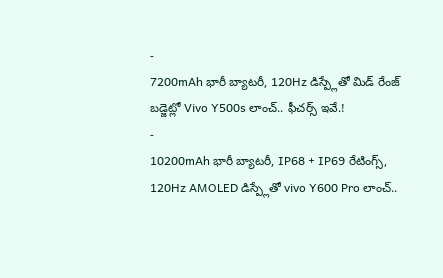-
7200mAh భారీ బ్యాటరీ, 120Hz డిస్ప్లేతో మిడ్ రేంజ్ బడ్జెట్లో Vivo Y500s లాంచ్.. ఫీచర్స్ ఇవే.!
-
10200mAh భారీ బ్యాటరీ, IP68 + IP69 రేటింగ్స్, 120Hz AMOLED డిస్ప్లేతో vivo Y600 Pro లాంచ్..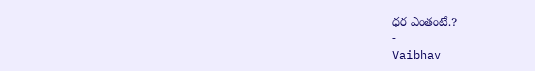ధర ఎంతంటే.?
-
Vaibhav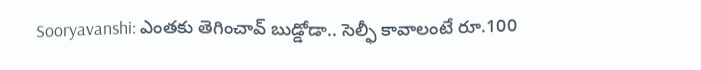Sooryavanshi: ఎంతకు తెగించావ్ బుడ్డోడా.. సెల్ఫీ కావాలంటే రూ.100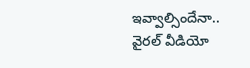ఇవ్వాల్సిందేనా.. వైరల్ వీడియో